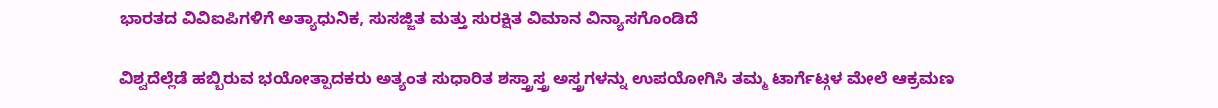ಭಾರತದ ವಿವಿಐಪಿಗಳಿಗೆ ಅತ್ಯಾಧುನಿಕ, ಸುಸಜ್ಜಿತ ಮತ್ತು ಸುರಕ್ಷಿತ ವಿಮಾನ ವಿನ್ಯಾಸಗೊಂಡಿದೆ

ವಿಶ್ವದೆಲ್ಲೆಡೆ ಹಬ್ಬಿರುವ ಭಯೋತ್ಪಾದಕರು ಅತ್ಯಂತ ಸುಧಾರಿತ ಶಸ್ತ್ರಾಸ್ತ್ರ ಅಸ್ತ್ರಗಳನ್ನು ಉಪಯೋಗಿಸಿ ತಮ್ಮ ಟಾರ್ಗೆಟ್ಗಳ ಮೇಲೆ ಆಕ್ರಮಣ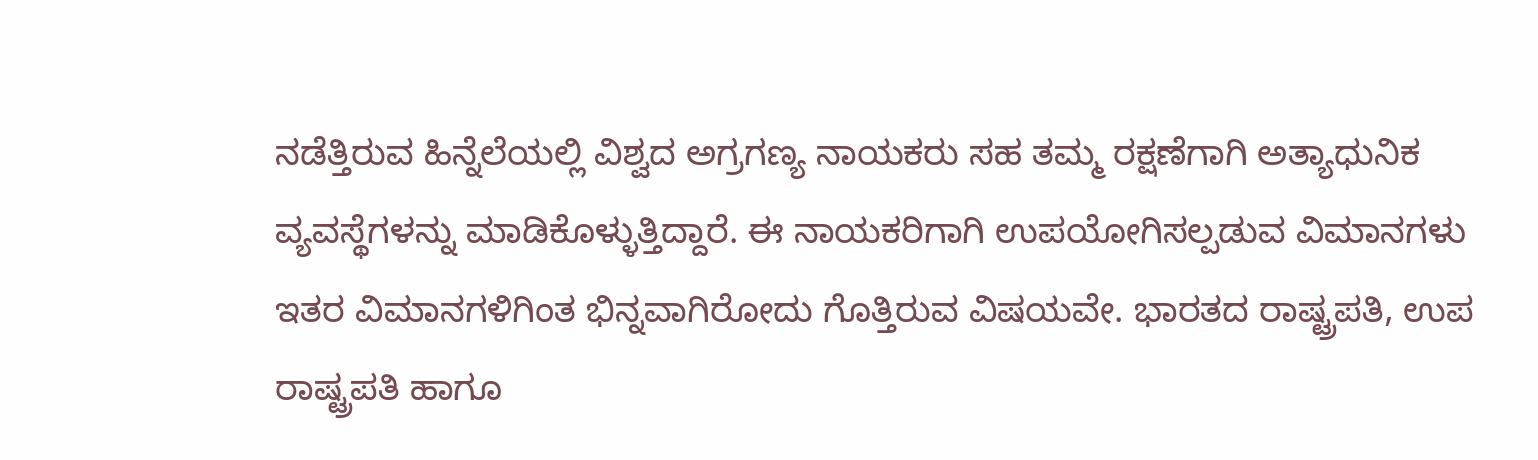ನಡೆತ್ತಿರುವ ಹಿನ್ನೆಲೆಯಲ್ಲಿ ವಿಶ್ವದ ಅಗ್ರಗಣ್ಯ ನಾಯಕರು ಸಹ ತಮ್ಮ ರಕ್ಷಣೆಗಾಗಿ ಅತ್ಯಾಧುನಿಕ ವ್ಯವಸ್ಥೆಗಳನ್ನು ಮಾಡಿಕೊಳ್ಳುತ್ತಿದ್ದಾರೆ. ಈ ನಾಯಕರಿಗಾಗಿ ಉಪಯೋಗಿಸಲ್ಪಡುವ ವಿಮಾನಗಳು ಇತರ ವಿಮಾನಗಳಿಗಿಂತ ಭಿನ್ನವಾಗಿರೋದು ಗೊತ್ತಿರುವ ವಿಷಯವೇ. ಭಾರತದ ರಾಷ್ಟ್ರಪತಿ, ಉಪ ರಾಷ್ಟ್ರಪತಿ ಹಾಗೂ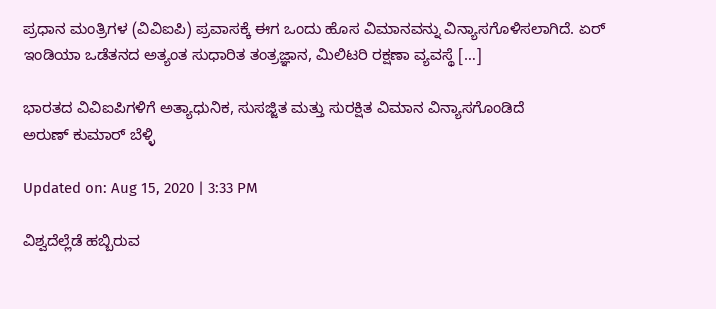ಪ್ರಧಾನ ಮಂತ್ರಿಗಳ (ವಿವಿಐಪಿ) ಪ್ರವಾಸಕ್ಕೆ ಈಗ ಒಂದು ಹೊಸ ವಿಮಾನವನ್ನು ವಿನ್ಯಾಸಗೊಳಿಸಲಾಗಿದೆ. ಏರ್ ಇಂಡಿಯಾ ಒಡೆತನದ ಅತ್ಯಂತ ಸುಧಾರಿತ ತಂತ್ರಜ್ಞಾನ, ಮಿಲಿಟರಿ ರಕ್ಷಣಾ ವ್ಯವಸ್ಥೆ […]

ಭಾರತದ ವಿವಿಐಪಿಗಳಿಗೆ ಅತ್ಯಾಧುನಿಕ, ಸುಸಜ್ಜಿತ ಮತ್ತು ಸುರಕ್ಷಿತ ವಿಮಾನ ವಿನ್ಯಾಸಗೊಂಡಿದೆ
ಅರುಣ್ ಕುಮಾರ್ ಬೆಳ್ಳಿ

Updated on: Aug 15, 2020 | 3:33 PM

ವಿಶ್ವದೆಲ್ಲೆಡೆ ಹಬ್ಬಿರುವ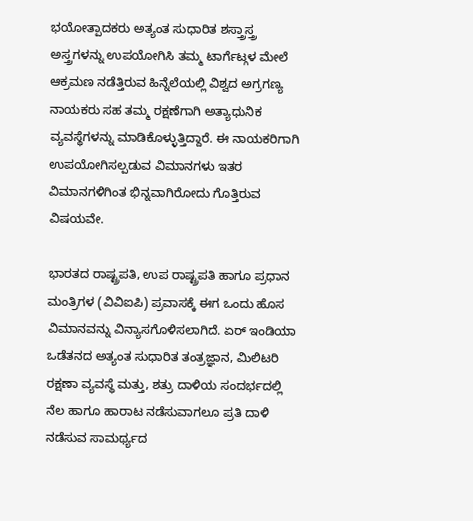ಭಯೋತ್ಪಾದಕರು ಅತ್ಯಂತ ಸುಧಾರಿತ ಶಸ್ತ್ರಾಸ್ತ್ರ ಅಸ್ತ್ರಗಳನ್ನು ಉಪಯೋಗಿಸಿ ತಮ್ಮ ಟಾರ್ಗೆಟ್ಗಳ ಮೇಲೆ ಆಕ್ರಮಣ ನಡೆತ್ತಿರುವ ಹಿನ್ನೆಲೆಯಲ್ಲಿ ವಿಶ್ವದ ಅಗ್ರಗಣ್ಯ ನಾಯಕರು ಸಹ ತಮ್ಮ ರಕ್ಷಣೆಗಾಗಿ ಅತ್ಯಾಧುನಿಕ ವ್ಯವಸ್ಥೆಗಳನ್ನು ಮಾಡಿಕೊಳ್ಳುತ್ತಿದ್ದಾರೆ. ಈ ನಾಯಕರಿಗಾಗಿ ಉಪಯೋಗಿಸಲ್ಪಡುವ ವಿಮಾನಗಳು ಇತರ ವಿಮಾನಗಳಿಗಿಂತ ಭಿನ್ನವಾಗಿರೋದು ಗೊತ್ತಿರುವ ವಿಷಯವೇ.

ಭಾರತದ ರಾಷ್ಟ್ರಪತಿ, ಉಪ ರಾಷ್ಟ್ರಪತಿ ಹಾಗೂ ಪ್ರಧಾನ ಮಂತ್ರಿಗಳ (ವಿವಿಐಪಿ) ಪ್ರವಾಸಕ್ಕೆ ಈಗ ಒಂದು ಹೊಸ ವಿಮಾನವನ್ನು ವಿನ್ಯಾಸಗೊಳಿಸಲಾಗಿದೆ. ಏರ್ ಇಂಡಿಯಾ ಒಡೆತನದ ಅತ್ಯಂತ ಸುಧಾರಿತ ತಂತ್ರಜ್ಞಾನ, ಮಿಲಿಟರಿ ರಕ್ಷಣಾ ವ್ಯವಸ್ಥೆ ಮತ್ತು, ಶತ್ರು ದಾಳಿಯ ಸಂದರ್ಭದಲ್ಲಿ ನೆಲ ಹಾಗೂ ಹಾರಾಟ ನಡೆಸುವಾಗಲೂ ಪ್ರತಿ ದಾಳಿ ನಡೆಸುವ ಸಾಮರ್ಥ್ಯದ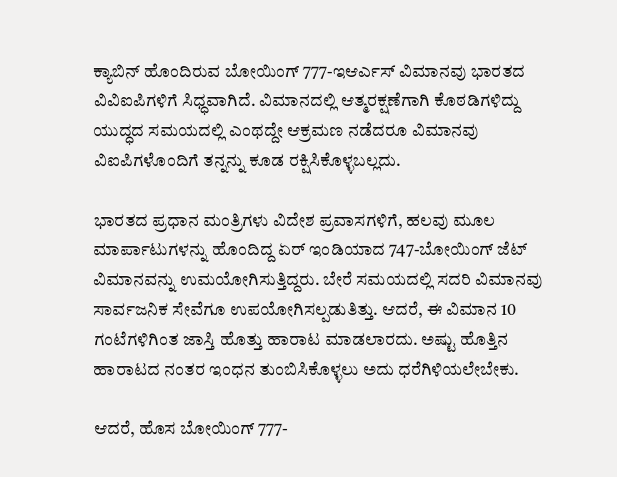ಕ್ಯಾಬಿನ್ ಹೊಂದಿರುವ ಬೋಯಿಂಗ್ 777-ಇಆರ್ಎಸ್ ವಿಮಾನವು ಭಾರತದ ವಿವಿಐಪಿಗಳಿಗೆ ಸಿಧ್ಧವಾಗಿದೆ. ವಿಮಾನದಲ್ಲಿ ಆತ್ಮರಕ್ಷಣೆಗಾಗಿ ಕೊಠಡಿಗಳಿದ್ದು ಯುದ್ಧದ ಸಮಯದಲ್ಲಿ ಎಂಥದ್ದೇ ಆಕ್ರಮಣ ನಡೆದರೂ ವಿಮಾನವು ವಿಐಪಿಗಳೊಂದಿಗೆ ತನ್ನನ್ನು ಕೂಡ ರಕ್ಷಿಸಿಕೊಳ್ಳಬಲ್ಲದು.

ಭಾರತದ ಪ್ರಧಾನ ಮಂತ್ರಿಗಳು ವಿದೇಶ ಪ್ರವಾಸಗಳಿಗೆ, ಹಲವು ಮೂಲ ಮಾರ್ಪಾಟುಗಳನ್ನು ಹೊಂದಿದ್ದ ಏರ್ ಇಂಡಿಯಾದ 747-ಬೋಯಿಂಗ್ ಜೆಟ್ ವಿಮಾನವನ್ನು ಉಮಯೋಗಿಸುತ್ತಿದ್ದರು. ಬೇರೆ ಸಮಯದಲ್ಲಿ ಸದರಿ ವಿಮಾನವು ಸಾರ್ವಜನಿಕ ಸೇವೆಗೂ ಉಪಯೋಗಿಸಲ್ಪಡುತಿತ್ತು. ಆದರೆ, ಈ ವಿಮಾನ 10 ಗಂಟೆಗಳಿಗಿಂತ ಜಾಸ್ತಿ ಹೊತ್ತು ಹಾರಾಟ ಮಾಡಲಾರದು. ಅಷ್ಟು ಹೊತ್ತಿನ ಹಾರಾಟದ ನಂತರ ಇಂಧನ ತುಂಬಿಸಿಕೊಳ್ಳಲು ಅದು ಧರೆಗಿಳಿಯಲೇಬೇಕು.

ಆದರೆ, ಹೊಸ ಬೋಯಿಂಗ್ 777-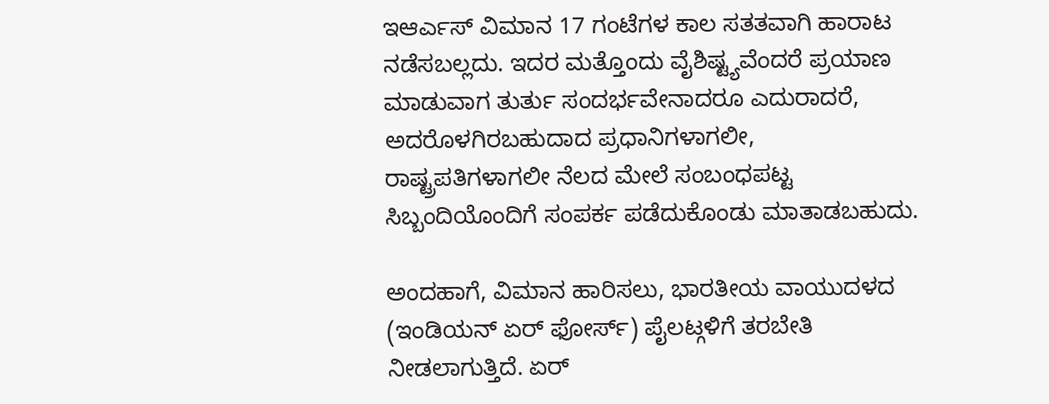ಇಆರ್ಎಸ್ ವಿಮಾನ 17 ಗಂಟೆಗಳ ಕಾಲ ಸತತವಾಗಿ ಹಾರಾಟ ನಡೆಸಬಲ್ಲದು. ಇದರ ಮತ್ತೊಂದು ವೈಶಿಷ್ಟ್ಯವೆಂದರೆ ಪ್ರಯಾಣ ಮಾಡುವಾಗ ತುರ್ತು ಸಂದರ್ಭವೇನಾದರೂ ಎದುರಾದರೆ, ಅದರೊಳಗಿರಬಹುದಾದ ಪ್ರಧಾನಿಗಳಾಗಲೀ, ರಾಷ್ಟ್ರಪತಿಗಳಾಗಲೀ ನೆಲದ ಮೇಲೆ ಸಂಬಂಧಪಟ್ಟ ಸಿಬ್ಬಂದಿಯೊಂದಿಗೆ ಸಂಪರ್ಕ ಪಡೆದುಕೊಂಡು ಮಾತಾಡಬಹುದು.

ಅಂದಹಾಗೆ, ವಿಮಾನ ಹಾರಿಸಲು, ಭಾರತೀಯ ವಾಯುದಳದ (ಇಂಡಿಯನ್ ಏರ್ ಫೋರ್ಸ್) ಪೈಲಟ್ಗಳಿಗೆ ತರಬೇತಿ ನೀಡಲಾಗುತ್ತಿದೆ. ಏರ್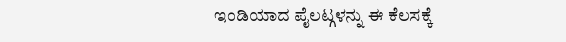ಇಂಡಿಯಾದ ಪೈಲಟ್ಗಳನ್ನು ಈ ಕೆಲಸಕ್ಕೆ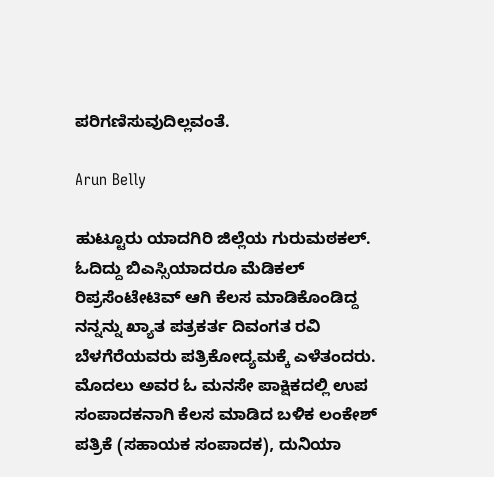ಪರಿಗಣಿಸುವುದಿಲ್ಲವಂತೆ.

Arun Belly

ಹುಟ್ಟೂರು ಯಾದಗಿರಿ ಜಿಲ್ಲೆಯ ಗುರುಮಠಕಲ್. ಓದಿದ್ದು ಬಿಎಸ್ಸಿಯಾದರೂ ಮೆಡಿಕಲ್ ರಿಪ್ರಸೆಂಟೇಟಿವ್ ಆಗಿ ಕೆಲಸ ಮಾಡಿಕೊಂಡಿದ್ದ ನನ್ನನ್ನು ಖ್ಯಾತ ಪತ್ರಕರ್ತ ದಿವಂಗತ ರವಿ ಬೆಳಗೆರೆಯವರು ಪತ್ರಿಕೋದ್ಯಮಕ್ಕೆ ಎಳೆತಂದರು. ಮೊದಲು ಅವರ ಓ ಮನಸೇ ಪಾಕ್ಷಿಕದಲ್ಲಿ ಉಪ ಸಂಪಾದಕನಾಗಿ ಕೆಲಸ ಮಾಡಿದ ಬಳಿಕ ಲಂಕೇಶ್ ಪತ್ರಿಕೆ (ಸಹಾಯಕ ಸಂಪಾದಕ), ದುನಿಯಾ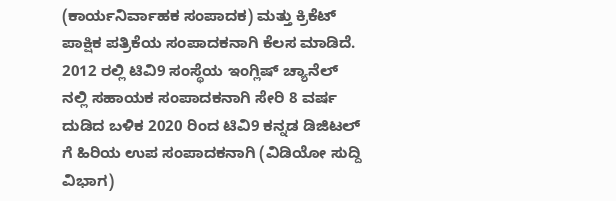(ಕಾರ್ಯನಿರ್ವಾಹಕ ಸಂಪಾದಕ) ಮತ್ತು ಕ್ರಿಕೆಟ್ ಪಾಕ್ಷಿಕ ಪತ್ರಿಕೆಯ ಸಂಪಾದಕನಾಗಿ ಕೆಲಸ ಮಾಡಿದೆ. 2012 ರಲ್ಲಿ ಟಿವಿ9 ಸಂಸ್ಥೆಯ ಇಂಗ್ಲಿಷ್ ಚ್ಯಾನೆಲ್ ನಲ್ಲಿ ಸಹಾಯಕ ಸಂಪಾದಕನಾಗಿ ಸೇರಿ 8 ವರ್ಷ ದುಡಿದ ಬಳಿಕ 2020 ರಿಂದ ಟಿವಿ9 ಕನ್ನಡ ಡಿಜಿಟಲ್ ಗೆ ಹಿರಿಯ ಉಪ ಸಂಪಾದಕನಾಗಿ (ವಿಡಿಯೋ ಸುದ್ದಿ ವಿಭಾಗ)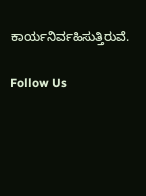ಕಾರ್ಯನಿರ್ವಹಿಸುತ್ತಿರುವೆ.

Follow Us